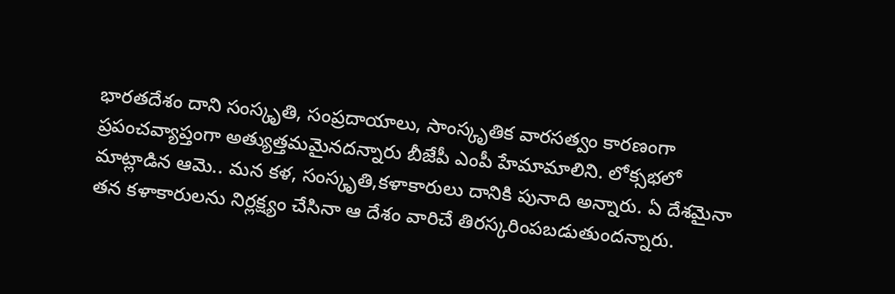భారతదేశం దాని సంస్కృతి, సంప్రదాయాలు, సాంస్కృతిక వారసత్వం కారణంగా ప్రపంచవ్యాప్తంగా అత్యుత్తమమైనదన్నారు బీజేపీ ఎంపీ హేమామాలిని. లోక్సభలో మాట్లాడిన ఆమె.. మన కళ, సంస్కృతి,కళాకారులు దానికి పునాది అన్నారు. ఏ దేశమైనా తన కళాకారులను నిర్లక్ష్యం చేసినా ఆ దేశం వారిచే తిరస్కరింపబడుతుందన్నారు.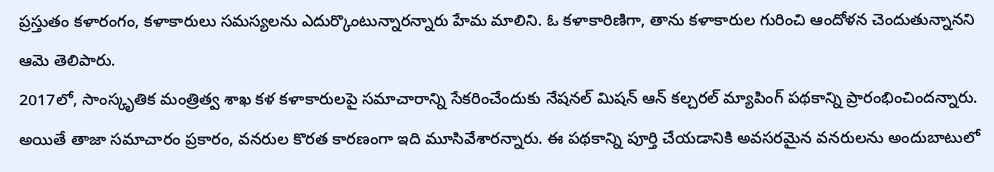ప్రస్తుతం కళారంగం, కళాకారులు సమస్యలను ఎదుర్కొంటున్నారన్నారు హేమ మాలిని. ఓ కళాకారిణిగా, తాను కళాకారుల గురించి ఆందోళన చెందుతున్నానని ఆమె తెలిపారు.
2017లో, సాంస్కృతిక మంత్రిత్వ శాఖ కళ కళాకారులపై సమాచారాన్ని సేకరించేందుకు నేషనల్ మిషన్ ఆన్ కల్చరల్ మ్యాపింగ్ పథకాన్ని ప్రారంభించిందన్నారు. అయితే తాజా సమాచారం ప్రకారం, వనరుల కొరత కారణంగా ఇది మూసివేశారన్నారు. ఈ పథకాన్ని పూర్తి చేయడానికి అవసరమైన వనరులను అందుబాటులో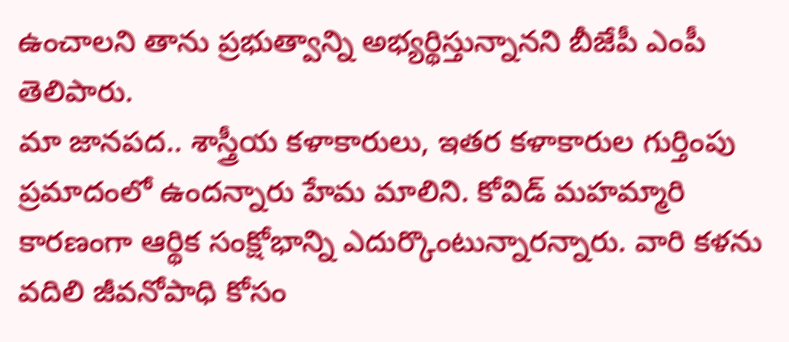ఉంచాలని తాను ప్రభుత్వాన్ని అభ్యర్థిస్తున్నానని బీజేపీ ఎంపీ తెలిపారు.
మా జానపద.. శాస్త్రీయ కళాకారులు, ఇతర కళాకారుల గుర్తింపు ప్రమాదంలో ఉందన్నారు హేమ మాలిని. కోవిడ్ మహమ్మారి కారణంగా ఆర్థిక సంక్షోభాన్ని ఎదుర్కొంటున్నారన్నారు. వారి కళను వదిలి జీవనోపాధి కోసం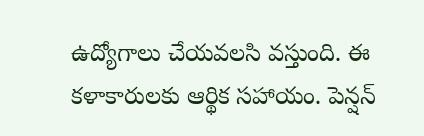ఉద్యోగాలు చేయవలసి వస్తుంది. ఈ కళాకారులకు ఆర్థిక సహాయం. పెన్షన్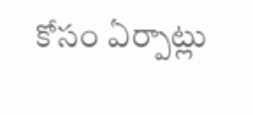కోసం ఏర్పాట్లు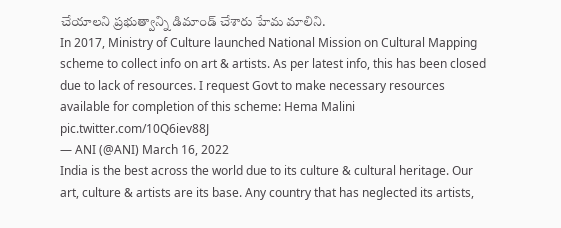చేయాలని ప్రభుత్వాన్ని డిమాండ్ చేశారు హేమ మాలిని.
In 2017, Ministry of Culture launched National Mission on Cultural Mapping scheme to collect info on art & artists. As per latest info, this has been closed due to lack of resources. I request Govt to make necessary resources available for completion of this scheme: Hema Malini pic.twitter.com/10Q6iev88J
— ANI (@ANI) March 16, 2022
India is the best across the world due to its culture & cultural heritage. Our art, culture & artists are its base. Any country that has neglected its artists,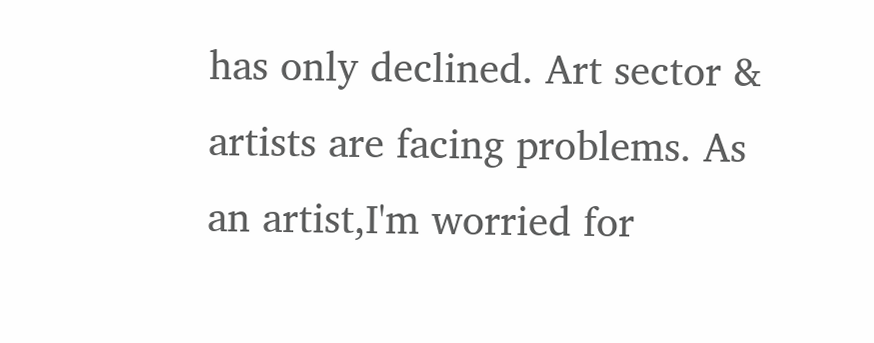has only declined. Art sector & artists are facing problems. As an artist,I'm worried for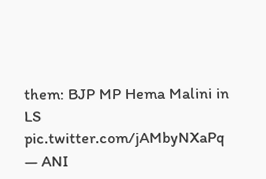them: BJP MP Hema Malini in LS pic.twitter.com/jAMbyNXaPq
— ANI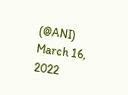(@ANI) March 16, 2022